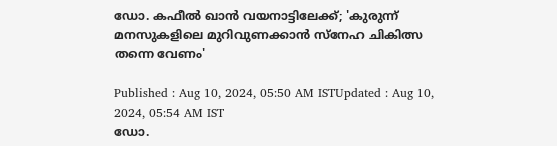ഡോ. കഫീല്‍ ഖാന്‍ വയനാട്ടിലേക്ക്; 'കുരുന്ന് മനസുകളിലെ മുറിവുണക്കാന്‍ സ്നേഹ ചികിത്സ തന്നെ വേണം'

Published : Aug 10, 2024, 05:50 AM ISTUpdated : Aug 10, 2024, 05:54 AM IST
ഡോ.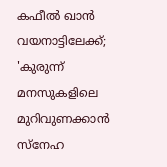കഫീല്‍ ഖാന്‍ വയനാട്ടിലേക്ക്; 'കുരുന്ന് മനസുകളിലെ മുറിവുണക്കാന്‍ സ്നേഹ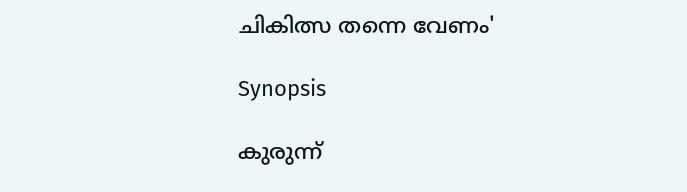ചികിത്സ തന്നെ വേണം'

Synopsis

കുരുന്ന്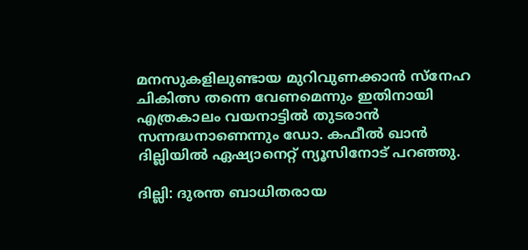മനസുകളിലുണ്ടായ മുറിവുണക്കാന്‍ സ്നേഹ ചികിത്സ തന്നെ വേണമെന്നും ഇതിനായി എത്രകാലം വയനാട്ടില്‍ തുടരാന്‍ സന്നദ്ധനാണെന്നും ഡോ. കഫീല്‍ ഖാന്‍ ദില്ലിയില്‍ ഏഷ്യാനെറ്റ് ന്യൂസിനോട് പറഞ്ഞു.

ദില്ലി: ദുരന്ത ബാധിതരായ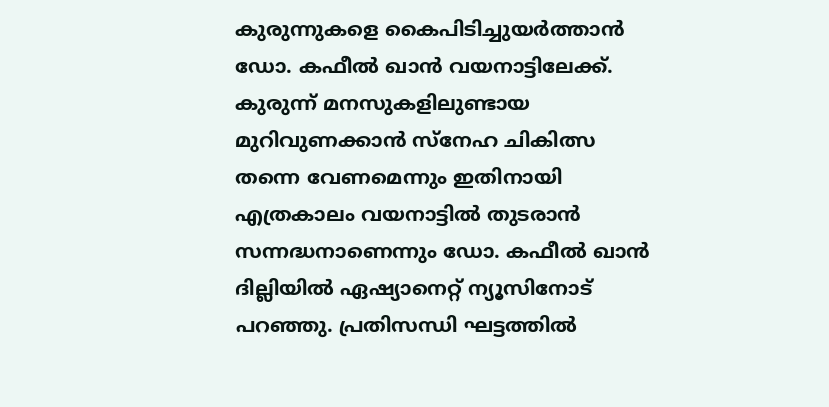കുരുന്നുകളെ കൈപിടിച്ചുയര്‍ത്താന്‍ ഡോ. കഫീല്‍ ഖാന്‍ വയനാട്ടിലേക്ക്. കുരുന്ന് മനസുകളിലുണ്ടായ മുറിവുണക്കാന്‍ സ്നേഹ ചികിത്സ തന്നെ വേണമെന്നും ഇതിനായി എത്രകാലം വയനാട്ടില്‍ തുടരാന്‍ സന്നദ്ധനാണെന്നും ഡോ. കഫീല്‍ ഖാന്‍ ദില്ലിയില്‍ ഏഷ്യാനെറ്റ് ന്യൂസിനോട് പറഞ്ഞു. പ്രതിസന്ധി ഘട്ടത്തില്‍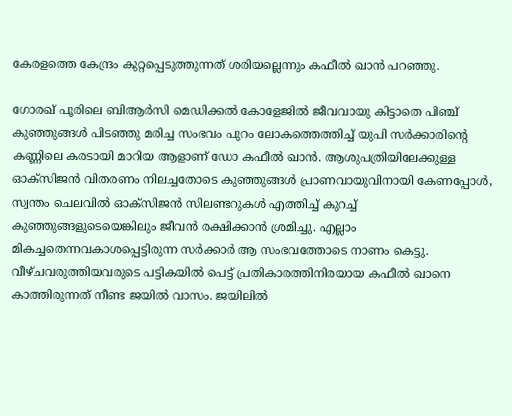കേരളത്തെ കേന്ദ്രം കുറ്റപ്പെടുത്തുന്നത് ശരിയല്ലെന്നും കഫീല്‍ ഖാന്‍ പറഞ്ഞു.

ഗോരഖ് പൂരിലെ ബിആര്‍സി മെഡിക്കല്‍ കോളേജില്‍ ജീവവായു കിട്ടാതെ പിഞ്ച് കുഞ്ഞുങ്ങള്‍ പിടഞ്ഞു മരിച്ച സംഭവം പുറം ലോകത്തെത്തിച്ച് യുപി സര്‍ക്കാരിന്‍റെ കണ്ണിലെ കരടായി മാറിയ ആളാണ് ഡോ കഫീല്‍ ഖാന്‍. ആശുപത്രിയിലേക്കുള്ള ഓക്സിജന്‍ വിതരണം നിലച്ചതോടെ കുഞ്ഞുങ്ങള്‍ പ്രാണവായുവിനായി കേണപ്പോള്‍, സ്വന്തം ചെലവില്‍ ഓക്സിജന്‍ സിലണ്ടറുകള്‍ എത്തിച്ച് കുറച്ച് കുഞ്ഞുങ്ങളുടെയെങ്കിലും ജീവന്‍ രക്ഷിക്കാന്‍ ശ്രമിച്ചു. എല്ലാം മികച്ചതെന്നവകാശപ്പെട്ടിരുന്ന സര്‍ക്കാര്‍ ആ സംഭവത്തോടെ നാണം കെട്ടു. വീഴ്ചവരുത്തിയവരുടെ പട്ടികയില്‍ പെട്ട് പ്രതികാരത്തിനിരയായ കഫീല്‍ ഖാനെ കാത്തിരുന്നത് നീണ്ട ജയില്‍ വാസം. ജയിലില്‍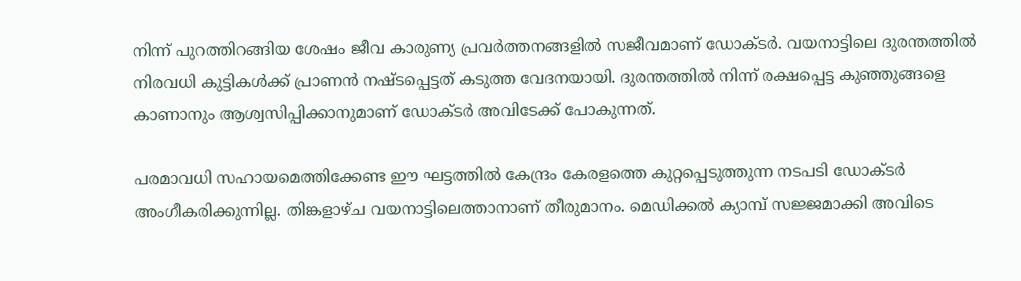നിന്ന് പുറത്തിറങ്ങിയ ശേഷം ജീവ കാരുണ്യ പ്രവര്‍ത്തനങ്ങളില്‍ സജീവമാണ് ഡോക്ടര്‍. വയനാട്ടിലെ ദുരന്തത്തില്‍ നിരവധി കുട്ടികള്‍ക്ക് പ്രാണന്‍ നഷ്ടപ്പെട്ടത് കടുത്ത വേദനയായി. ദുരന്തത്തില്‍ നിന്ന് രക്ഷപ്പെട്ട കുഞ്ഞുങ്ങളെ കാണാനും ആശ്വസിപ്പിക്കാനുമാണ് ഡോക്ടര്‍ അവിടേക്ക് പോകുന്നത്.

പരമാവധി സഹായമെത്തിക്കേണ്ട ഈ ഘട്ടത്തില്‍ കേന്ദ്രം കേരളത്തെ കുറ്റപ്പെടുത്തുന്ന നടപടി ഡോക്ടര്‍ അംഗീകരിക്കുന്നില്ല. തിങ്കളാഴ്ച വയനാട്ടിലെത്താനാണ് തീരുമാനം. മെഡിക്കല്‍ ക്യാമ്പ് സജ്ജമാക്കി അവിടെ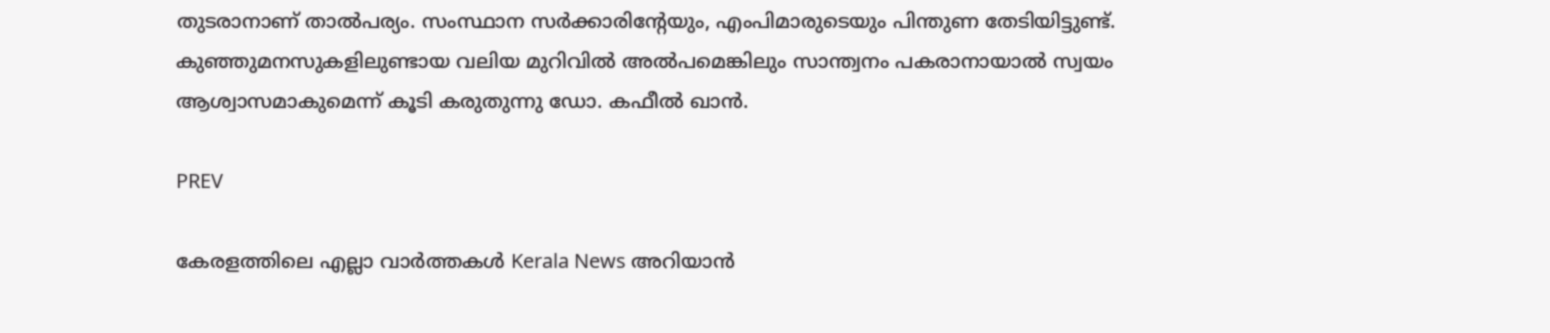തുടരാനാണ് താല്‍പര്യം. സംസ്ഥാന സര്‍ക്കാരിന്‍റേയും, എംപിമാരുടെയും പിന്തുണ തേടിയിട്ടുണ്ട്. കുഞ്ഞുമനസുകളിലുണ്ടായ വലിയ മുറിവില്‍ അല്‍പമെങ്കിലും സാന്ത്വനം പകരാനായാല്‍ സ്വയം ആശ്വാസമാകുമെന്ന് കൂടി കരുതുന്നു ഡോ. കഫീല്‍ ഖാന്‍.

PREV

കേരളത്തിലെ എല്ലാ വാർത്തകൾ Kerala News അറിയാൻ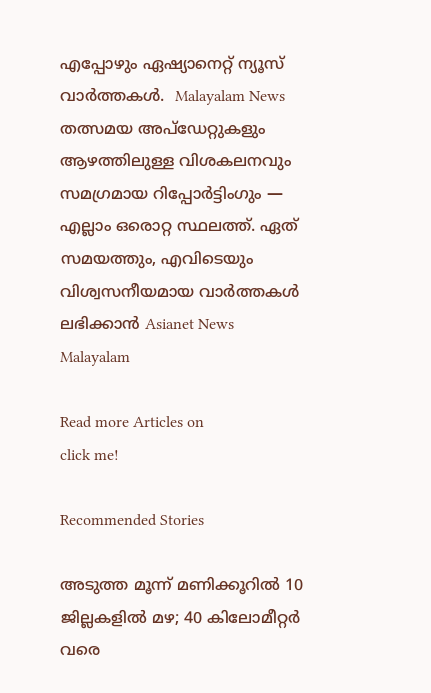എപ്പോഴും ഏഷ്യാനെറ്റ് ന്യൂസ് വാർത്തകൾ.  Malayalam News   തത്സമയ അപ്‌ഡേറ്റുകളും ആഴത്തിലുള്ള വിശകലനവും സമഗ്രമായ റിപ്പോർട്ടിംഗും — എല്ലാം ഒരൊറ്റ സ്ഥലത്ത്. ഏത് സമയത്തും, എവിടെയും വിശ്വസനീയമായ വാർത്തകൾ ലഭിക്കാൻ Asianet News Malayalam

Read more Articles on
click me!

Recommended Stories

അടുത്ത മൂന്ന് മണിക്കൂറിൽ 10 ജില്ലകളിൽ മഴ; 40 കിലോമീറ്റർ വരെ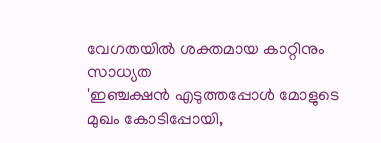വേഗതയിൽ ശക്തമായ കാറ്റിനും സാധ്യത
'ഇഞ്ചക്ഷൻ എടുത്തപ്പോൾ മോളുടെ മുഖം കോടിപ്പോയി,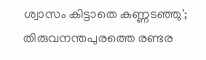ശ്വാസം കിട്ടാതെ കണ്ണടഞ്ഞു'; തിരുവനന്തപുരത്തെ രണ്ടര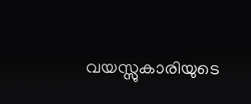വയസ്സുകാരിയുടെ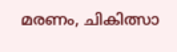മരണം, ചികിത്സാ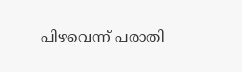പിഴവെന്ന് പരാതി